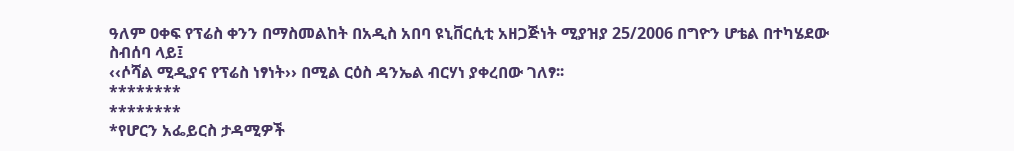ዓለም ዐቀፍ የፕሬስ ቀንን በማስመልከት በአዲስ አበባ ዩኒቨርሲቲ አዘጋጅነት ሚያዝያ 25/2006 በግዮን ሆቴል በተካሄደው ስብሰባ ላይ፤
‹‹ሶሻል ሚዲያና የፕሬስ ነፃነት›› በሚል ርዕስ ዳንኤል ብርሃነ ያቀረበው ገለፃ፡፡
********
********
*የሆርን አፌይርስ ታዳሚዎች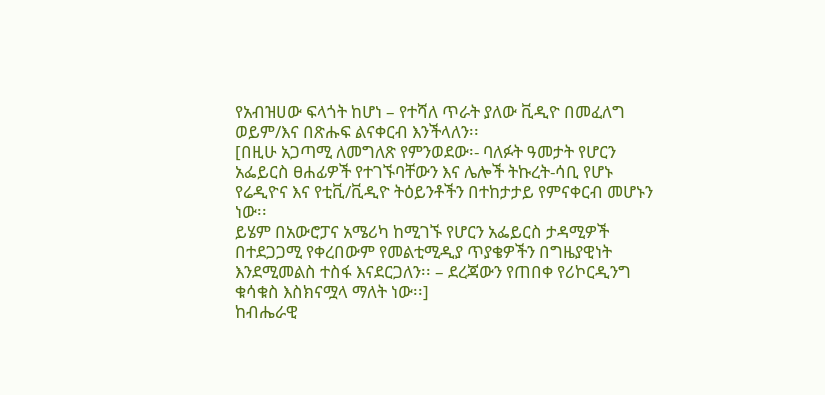የአብዝሀው ፍላጎት ከሆነ – የተሻለ ጥራት ያለው ቪዲዮ በመፈለግ ወይም/እና በጽሑፍ ልናቀርብ እንችላለን፡፡
[በዚሁ አጋጣሚ ለመግለጽ የምንወደው፡- ባለፉት ዓመታት የሆርን አፌይርስ ፀሐፊዎች የተገኙባቸውን እና ሌሎች ትኩረት-ሳቢ የሆኑ የሬዲዮና እና የቲቪ/ቪዲዮ ትዕይንቶችን በተከታታይ የምናቀርብ መሆኑን ነው፡፡
ይሄም በአውሮፓና አሜሪካ ከሚገኙ የሆርን አፌይርስ ታዳሚዎች በተደጋጋሚ የቀረበውም የመልቲሚዲያ ጥያቄዎችን በግዜያዊነት እንደሚመልስ ተስፋ እናደርጋለን፡፡ – ደረጃውን የጠበቀ የሪኮርዲንግ ቁሳቁስ እስክናሟላ ማለት ነው፡፡]
ከብሔራዊ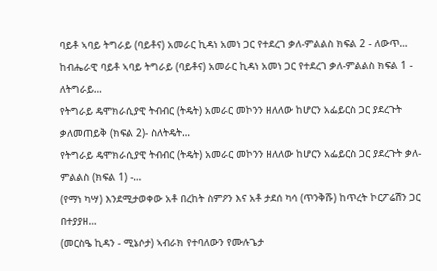ባይቶ ኣባይ ትግራይ (ባይቶና) አመራር ኪዳነ አመነ ጋር የተደረገ ቃለ-ምልልስ ክፍል 2 - ለውጥ…
ከብሔራዊ ባይቶ ኣባይ ትግራይ (ባይቶና) አመራር ኪዳነ አመነ ጋር የተደረገ ቃለ-ምልልስ ክፍል 1 - ለትግራይ…
የትግራይ ዴሞክራሲያዊ ትብብር (ትዴት) አመራር መኮንን ዘለለው ከሆርን አፌይርስ ጋር ያደረጉት ቃለመጠይቅ (ክፍል 2)- ስለትዴት…
የትግራይ ዴሞክራሲያዊ ትብብር (ትዴት) አመራር መኮንን ዘለለው ከሆርን አፌይርስ ጋር ያደረጉት ቃለ-ምልልስ (ክፍል 1) -…
(የማነ ካሣ) እንደሚታወቀው አቶ በረከት ስምዖን እና አቶ ታደሰ ካሳ (ጥንቅሹ) ከጥረት ኮርፖሬሽን ጋር በተያያዘ…
(መርስዔ ኪዳን - ሚኔሶታ) ኣብራክ የተባለውን የሙሉጌታ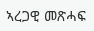ኣረጋዊ መጽሓፍ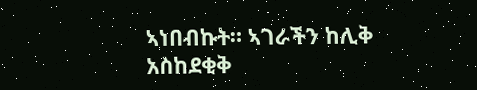ኣነበብኩት። ኣገራችን ከሊቅ አስከደቂቅ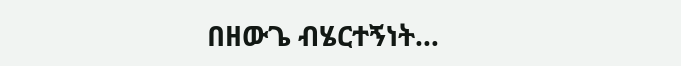በዘውጌ ብሄርተኝነት…